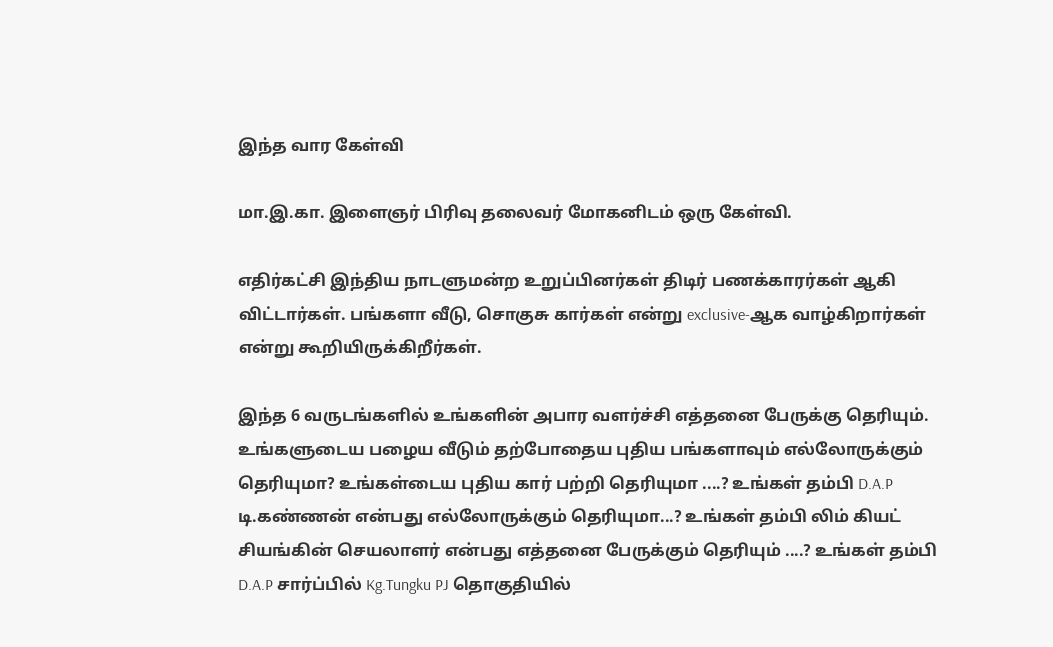இந்த வார கேள்வி

மா.இ.கா. இளைஞர் பிரிவு தலைவர் மோகனிடம் ஒரு கேள்வி.

எதிர்கட்சி இந்திய நாடளுமன்ற உறுப்பினர்கள் திடிர் பணக்காரர்கள் ஆகி விட்டார்கள். பங்களா வீடு, சொகுசு கார்கள் என்று exclusive-ஆக வாழ்கிறார்கள் என்று கூறியிருக்கிறீர்கள்.

இந்த 6 வருடங்களில் உங்களின் அபார வளர்ச்சி எத்தனை பேருக்கு தெரியும். உங்களுடைய பழைய வீடும் தற்போதைய புதிய பங்களாவும் எல்லோருக்கும் தெரியுமா? உங்கள்டைய புதிய கார் பற்றி தெரியுமா ....? உங்கள் தம்பி D.A.P டி.கண்ணன் என்பது எல்லோருக்கும் தெரியுமா...? உங்கள் தம்பி லிம் கியட் சியங்கின் செயலாளர் என்பது எத்தனை பேருக்கும் தெரியும் ....? உங்கள் தம்பி D.A.P சார்ப்பில் Kg.Tungku PJ தொகுதியில்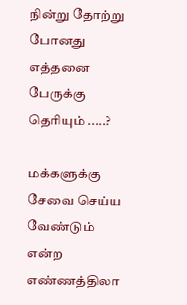நின்று தோற்று போனது எத்தனை பேருக்கு தெரியும் .....?

மக்களுக்கு சேவை செய்ய வேண்டும் என்ற எண்ணத்திலா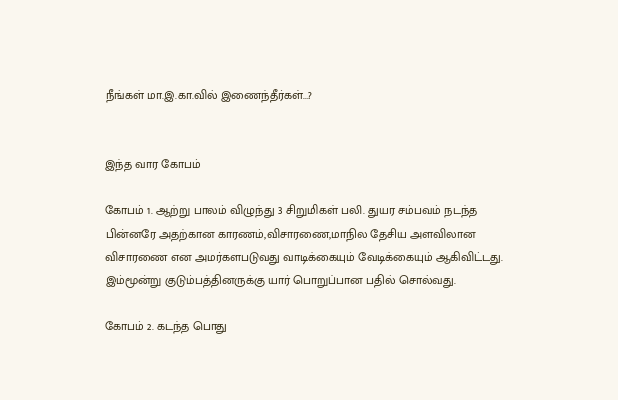நீங்கள் மா.இ.கா.வில் இணைந்தீர்கள்...?


இந்த வார கோபம்

கோபம் 1. ஆற்று பாலம் விழுந்து 3 சிறுமிகள் பலி. துயர சம்பவம் நடந்த பின்னரே அதற்கான காரணம்,விசாரணை,மாநில தேசிய அளவிலான விசாரணை என அமர்களபடுவது வாடிக்கையும் வேடிக்கையும் ஆகிவிட்டது. இம்மூன்று குடும்பத்தினருக்கு யார் பொறுப்பான பதில் சொல்வது.

கோபம் 2. கடந்த பொது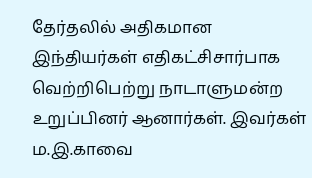தேர்தலில் அதிகமான இந்தியர்கள் எதிகட்சிசார்பாக வெற்றிபெற்று நாடாளுமன்ற உறுப்பினர் ஆனார்கள். இவர்கள் ம.இ.காவை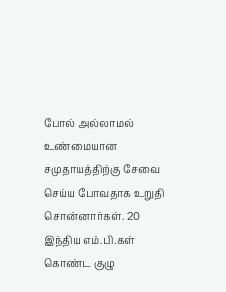போல் அல்லாமல் உண்மையான சமுதாயத்திற்கு சேவை செய்ய போவதாக உறுதி சொன்னார்கள். 20 இந்திய எம்.பி.கள் கொண்ட குழு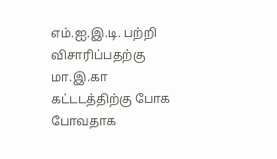எம்.ஐ.இ.டி. பற்றி விசாரிப்பதற்கு மா.இ.கா கட்டடத்திற்கு போக போவதாக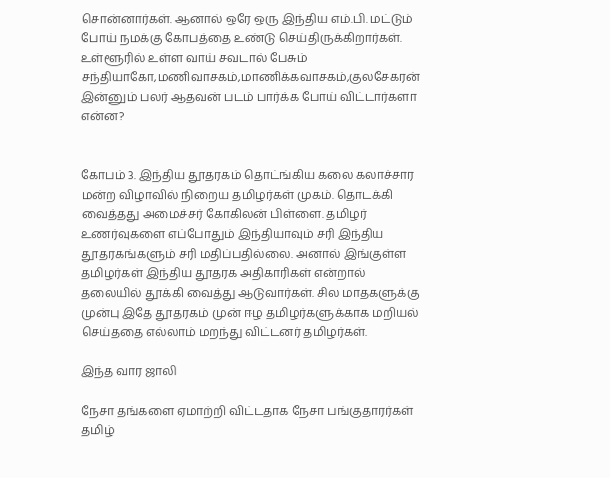சொன்னார்கள். ஆனால் ஒரே ஒரு இந்திய எம்.பி. மட்டும் போய் நமக்கு கோபத்தை உண்டு செய்திருக்கிறார்கள். உள்ளூரில் உள்ள வாய் சவடால் பேசும் சந்தியாகோ,மணிவாசகம்,மாணிக்கவாசகம்,குலசேகரன் இன்னும் பலர் ஆதவன் படம் பார்க்க போய் விட்டார்களா என்ன?


கோபம் 3. இந்திய தூதரகம் தொட்ங்கிய கலை கலாச்சார மன்ற விழாவில் நிறைய தமிழர்கள் முகம். தொடக்கி வைத்தது அமைச்சர் கோகிலன் பிள்ளை. தமிழர் உணர்வுகளை எப்போதும் இந்தியாவும் சரி இந்திய தூதரகங்களும் சரி மதிப்பதில்லை. அனால் இங்குள்ள தமிழர்கள் இந்திய தூதரக அதிகாரிகள் என்றால் தலையில் தூக்கி வைத்து ஆடுவார்கள். சில மாதகளுக்கு முன்பு இதே தூதரகம் முன் ஈழ தமிழர்களுக்காக மறியல் செய்ததை எல்லாம் மறந்து விட்டனர் தமிழர்கள்.

இந்த வார ஜாலி

நேசா தங்களை ஏமாற்றி விட்டதாக நேசா பங்குதாரர்கள் தமிழ்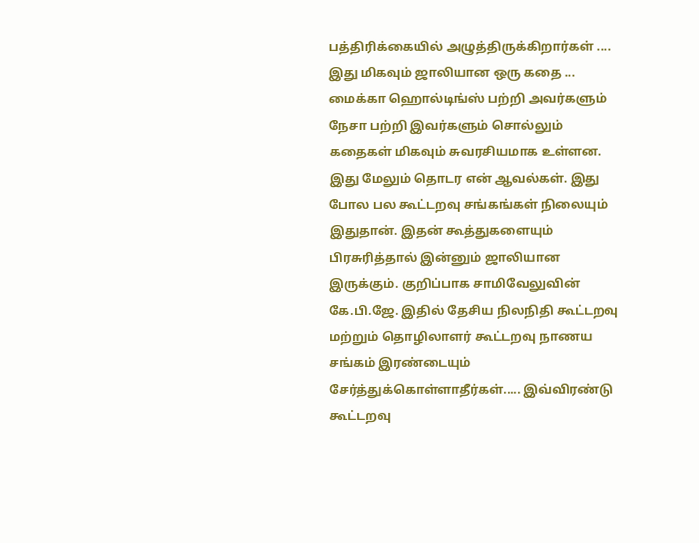பத்திரிக்கையில் அழுத்திருக்கிறார்கள் .... இது மிகவும் ஜாலியான ஒரு கதை ... மைக்கா ஹொல்டிங்ஸ் பற்றி அவர்களும் நேசா பற்றி இவர்களும் சொல்லும் கதைகள் மிகவும் சுவரசியமாக உள்ளன. இது மேலும் தொடர என் ஆவல்கள். இது போல பல கூட்டறவு சங்கங்கள் நிலையும் இதுதான். இதன் கூத்துகளையும் பிரசுரித்தால் இன்னும் ஜாலியான இருக்கும். குறிப்பாக சாமிவேலுவின் கே.பி.ஜே. இதில் தேசிய நிலநிதி கூட்டறவு மற்றும் தொழிலாளர் கூட்டறவு நாணய சங்கம் இரண்டையும் சேர்த்துக்கொள்ளாதீர்கள்..... இவ்விரண்டு கூட்டறவு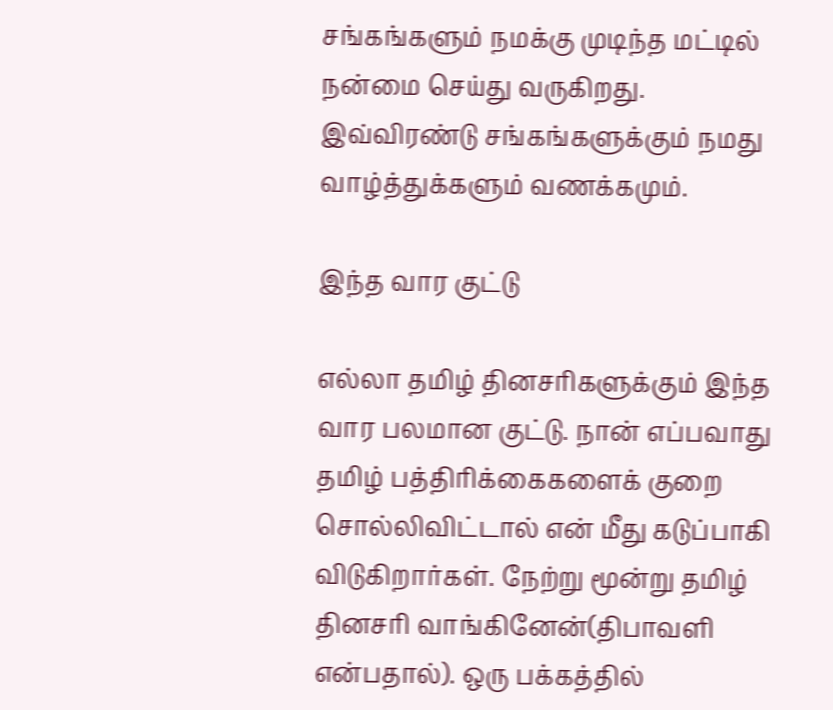சங்கங்களும் நமக்கு முடிந்த மட்டில் நன்மை செய்து வருகிறது. இவ்விரண்டு சங்கங்களுக்கும் நமது வாழ்த்துக்களும் வணக்கமும்.

இந்த வார குட்டு

எல்லா தமிழ் தினசரிகளுக்கும் இந்த வார பலமான குட்டு. நான் எப்பவாது தமிழ் பத்திரிக்கைகளைக் குறை சொல்லிவிட்டால் என் மீது கடுப்பாகி விடுகிறார்கள். நேற்று மூன்று தமிழ் தினசரி வாங்கினேன்(திபாவளி என்பதால்). ஒரு பக்கத்தில்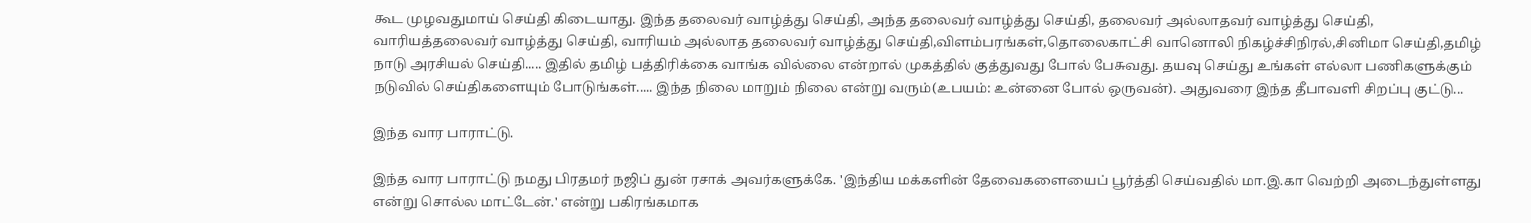கூட முழவதுமாய் செய்தி கிடையாது. இந்த தலைவர் வாழ்த்து செய்தி, அந்த தலைவர் வாழ்த்து செய்தி, தலைவர் அல்லாதவர் வாழ்த்து செய்தி, வாரியத்தலைவர் வாழ்த்து செய்தி, வாரியம் அல்லாத தலைவர் வாழ்த்து செய்தி,விளம்பரங்கள்,தொலைகாட்சி வானொலி நிகழ்ச்சிநிரல்,சினிமா செய்தி,தமிழ் நாடு அரசியல் செய்தி..... இதில் தமிழ் பத்திரிக்கை வாங்க வில்லை என்றால் முகத்தில் குத்துவது போல் பேசுவது. தயவு செய்து உங்கள் எல்லா பணிகளுக்கும் நடுவில் செய்திகளையும் போடுங்கள்..... இந்த நிலை மாறும் நிலை என்று வரும்(உபயம்: உன்னை போல் ஒருவன்). அதுவரை இந்த தீபாவளி சிறப்பு குட்டு...

இந்த வார பாராட்டு.

இந்த வார பாராட்டு நமது பிரதமர் நஜிப் துன் ரசாக் அவர்களுக்கே. 'இந்திய மக்களின் தேவைகளையைப் பூர்த்தி செய்வதில் மா.இ.கா வெற்றி அடைந்துள்ளது என்று சொல்ல மாட்டேன்.' என்று பகிரங்கமாக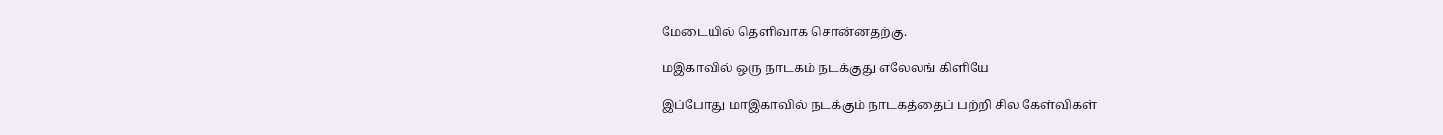மேடையில் தெளிவாக சொன்னதற்கு.

மஇகாவில் ஒரு நாடகம் நடக்குது எலேலங் கிளியே

இப்போது மாஇகாவில் நடக்கும் நாடகத்தைப் பற்றி சில கேள்விகள்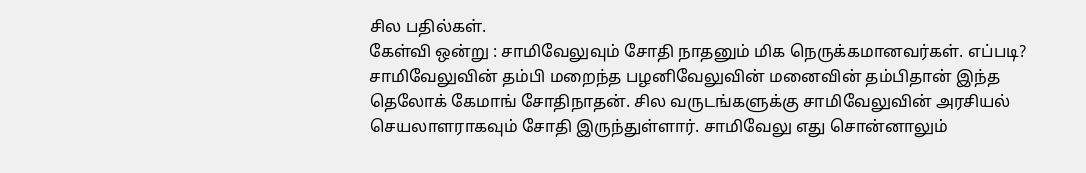சில பதில்கள்.
கேள்வி ஒன்று : சாமிவேலுவும் சோதி நாதனும் மிக நெருக்கமானவர்கள். எப்படி? சாமிவேலுவின் தம்பி மறைந்த பழனிவேலுவின் மனைவின் தம்பிதான் இந்த தெலோக் கேமாங் சோதிநாதன். சில வருடங்களுக்கு சாமிவேலுவின் அரசியல் செயலாளராகவும் சோதி இருந்துள்ளார். சாமிவேலு எது சொன்னாலும்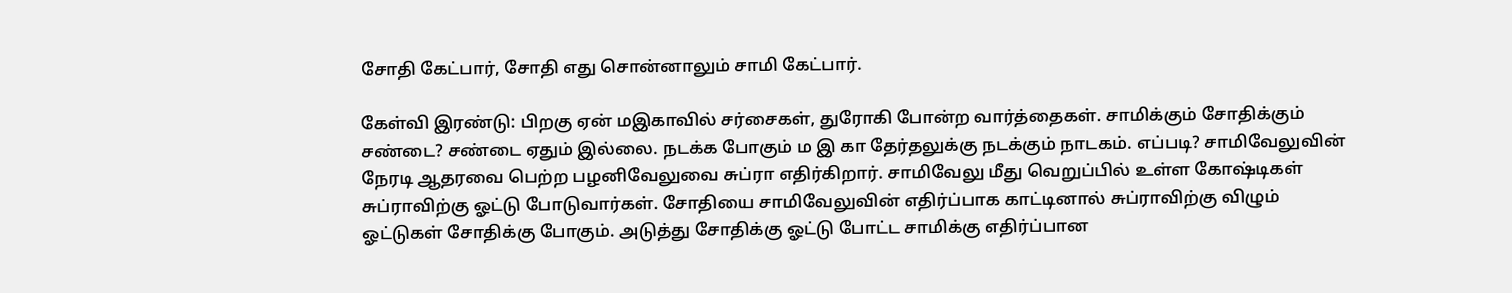சோதி கேட்பார், சோதி எது சொன்னாலும் சாமி கேட்பார்.

கேள்வி இரண்டு: பிறகு ஏன் மஇகாவில் சர்சைகள், துரோகி போன்ற வார்த்தைகள். சாமிக்கும் சோதிக்கும் சண்டை? சண்டை ஏதும் இல்லை. நடக்க போகும் ம இ கா தேர்தலுக்கு நடக்கும் நாடகம். எப்படி? சாமிவேலுவின் நேரடி ஆதரவை பெற்ற பழனிவேலுவை சுப்ரா எதிர்கிறார். சாமிவேலு மீது வெறுப்பில் உள்ள கோஷ்டிகள் சுப்ராவிற்கு ஓட்டு போடுவார்கள். சோதியை சாமிவேலுவின் எதிர்ப்பாக காட்டினால் சுப்ராவிற்கு விழும் ஓட்டுகள் சோதிக்கு போகும். அடுத்து சோதிக்கு ஓட்டு போட்ட சாமிக்கு எதிர்ப்பான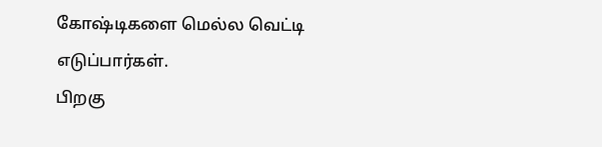கோஷ்டிகளை மெல்ல வெட்டி எடுப்பார்கள்.
பிறகு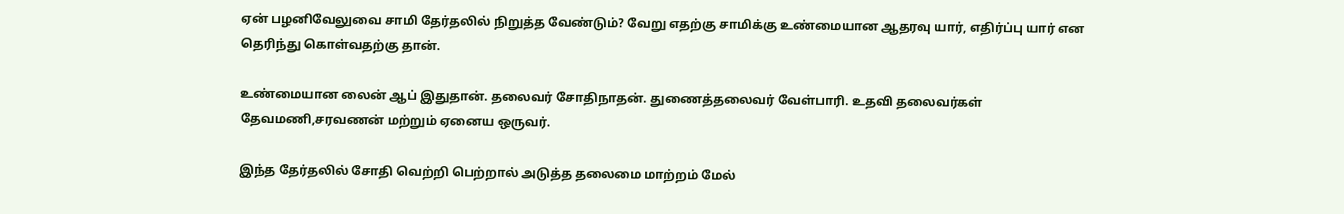ஏன் பழனிவேலுவை சாமி தேர்தலில் நிறுத்த வேண்டும்? வேறு எதற்கு சாமிக்கு உண்மையான ஆதரவு யார், எதிர்ப்பு யார் என தெரிந்து கொள்வதற்கு தான்.

உண்மையான லைன் ஆப் இதுதான். தலைவர் சோதிநாதன். துணைத்தலைவர் வேள்பாரி. உதவி தலைவர்கள் தேவமணி,சரவணன் மற்றும் ஏனைய ஒருவர்.

இந்த தேர்தலில் சோதி வெற்றி பெற்றால் அடுத்த தலைமை மாற்றம் மேல்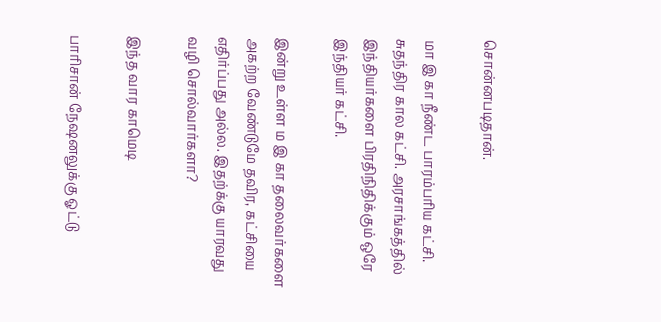சொன்னபடிதான்.

மா இ கா நீண்ட பாரம்பரிய கட்சி. சுதந்திர கால கட்சி. அரசாங்கத்தில் இந்தியர்களை பிரதிநிதிக்கும் ஒரே இந்தியர் கட்சி.

இன்று உள்ள ம இ கா தலைவர்களை அகற்ற வேண்டுமே தவிர, கட்சியை எதிர்ப்பது அல்ல. இதற்க்கு யாரவது வழி சொல்வார்களா?

இந்த வார காமெடி

பாரிசான் நேஷனலுக்கு ஓட்டு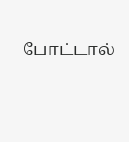போட்டால்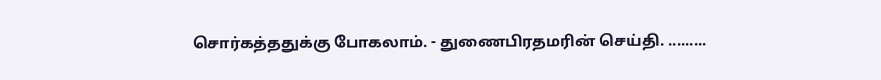சொர்கத்ததுக்கு போகலாம். - துணைபிரதமரின் செய்தி. .........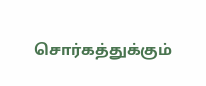சொர்கத்துக்கும்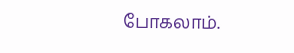போகலாம்.